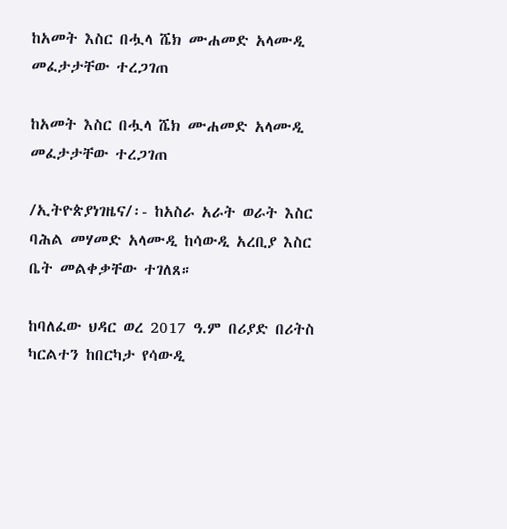ከአመት እስር በሗላ ሼክ ሙሐመድ አላሙዲ መፈታታቸው ተረጋገጠ

ከአመት እስር በሗላ ሼክ ሙሐመድ አላሙዲ መፈታታቸው ተረጋገጠ

/ኢትዮጵያነገዜና/፡- ከአስራ አራት ወራት እስር ባሕል መሃመድ አላሙዲ ከሳውዲ አረቢያ እስር ቤት መልቀቃቸው ተገለጸ።

ከባለፈው ህዳር ወረ 2017 ዓ.ም በሪያድ በሪትስ ካርልተን ከበርካታ የሳውዲ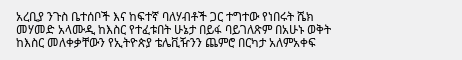አረቢያ ንጉስ ቤተሰቦች እና ከፍተኛ ባለሃብቶች ጋር ተግተው የነበሩት ሼክ መሃመድ አላሙዲ ከእስር የተፈቱበት ሁኔታ በይፋ ባይገለጽም በአሁኑ ወቅት ከእስር መለቀቃቸውን የኢትዮጵያ ቴሌቪዥንን ጨምሮ በርካታ አለምአቀፍ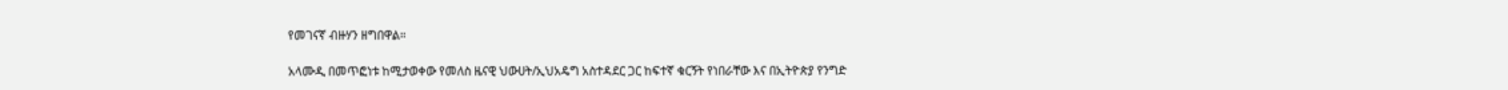የመገናኛ ብዙሃን ዘግበዋል።

አላሙዲ በመጥፎነቱ ከሚታወቀው የመለስ ዜናዊ ህውሀት/ኢህአዴግ አስተዳደር ጋር ከፍተኛ ቁርኝት የነበራቸው እና በኢትዮጵያ የንግድ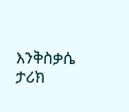እንቅስቃሴ ታሪክ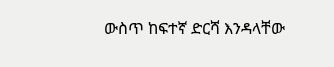ውስጥ ከፍተኛ ድርሻ እንዳላቸው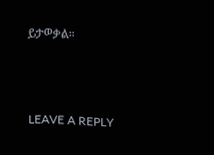ይታወቃል።



LEAVE A REPLY